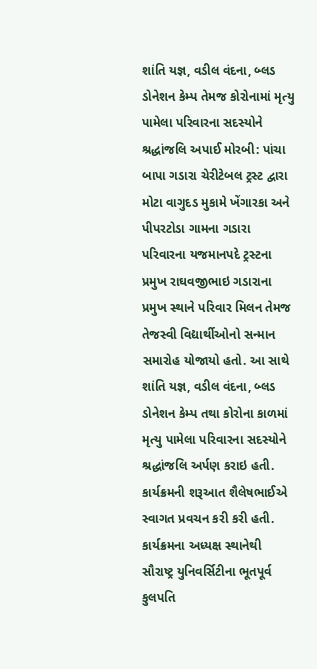શાંતિ યજ્ઞ, વડીલ વંદના, બ્લડ ડોનેશન કેમ્પ તેમજ કોરોનામાં મૃત્યુ પામેલા પરિવારના સદસ્યોને શ્રદ્ધાંજલિ અપાઈ મોરબી: પાંચા બાપા ગડારા ચેરીટેબલ ટ્રસ્ટ દ્વારા મોટા વાગુદડ મુકામે ખેંગારકા અને પીપરટોડા ગામના ગડારા પરિવારના યજમાનપદે ટ્રસ્ટના પ્રમુખ રાઘવજીભાઇ ગડારાના પ્રમુખ સ્થાને પરિવાર મિલન તેમજ તેજસ્વી વિદ્યાર્થીઓનો સન્માન સમારોહ યોજાયો હતો. આ સાથે શાંતિ યજ્ઞ, વડીલ વંદના, બ્લડ ડોનેશન કેમ્પ તથા કોરોના કાળમાં મૃત્યુ પામેલા પરિવારના સદસ્યોને શ્રદ્ધાંજલિ અર્પણ કરાઇ હતી. કાર્યક્રમની શરૂઆત શૈલેષભાઈએ સ્વાગત પ્રવચન કરી કરી હતી. કાર્યક્રમના અધ્યક્ષ સ્થાનેથી સૌરાષ્ટ્ર યુનિવર્સિટીના ભૂતપૂર્વ કુલપતિ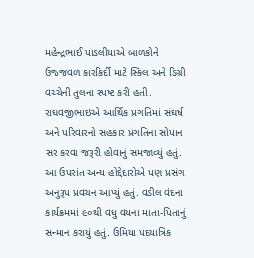મહેન્દ્રભાઈ પાડલીયાએ બાળકોને ઉજ્જવળ કારકિર્દી માટે સ્કિલ અને ડિગ્રી વચ્ચેની તુલના સ્પષ્ટ કરી હતી. રાઘવજીભાઇએ આર્થિક પ્રગતિમાં સંઘર્ષ અને પરિવારનો સહકાર પ્રગતિના સોપાન સર કરવા જરૂરી હોવાનું સમજાવ્યું હતું. આ ઉપરાંત અન્ય હોદ્દેદારોએ પણ પ્રસંગ અનુરૂપ પ્રવચન આપ્યું હતું. વડીલ વંદના કાર્યક્રમમાં ૯૦થી વધુ વયના માતા-પિતાનું સન્માન કરાયું હતું. ઉમિયા પદયાત્રિક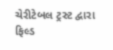ચેરીટેબલ ટ્રસ્ટ દ્વારા ફિલ્ડ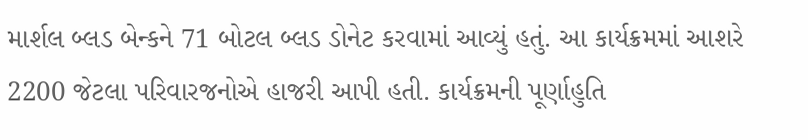માર્શલ બ્લડ બેન્કને 71 બોટલ બ્લડ ડોનેટ કરવામાં આવ્યું હતું. આ કાર્યક્રમમાં આશરે 2200 જેટલા પરિવારજનોએ હાજરી આપી હતી. કાર્યક્રમની પૂર્ણાહુતિ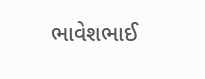ભાવેશભાઈ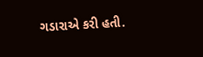ગડારાએ કરી હતી.